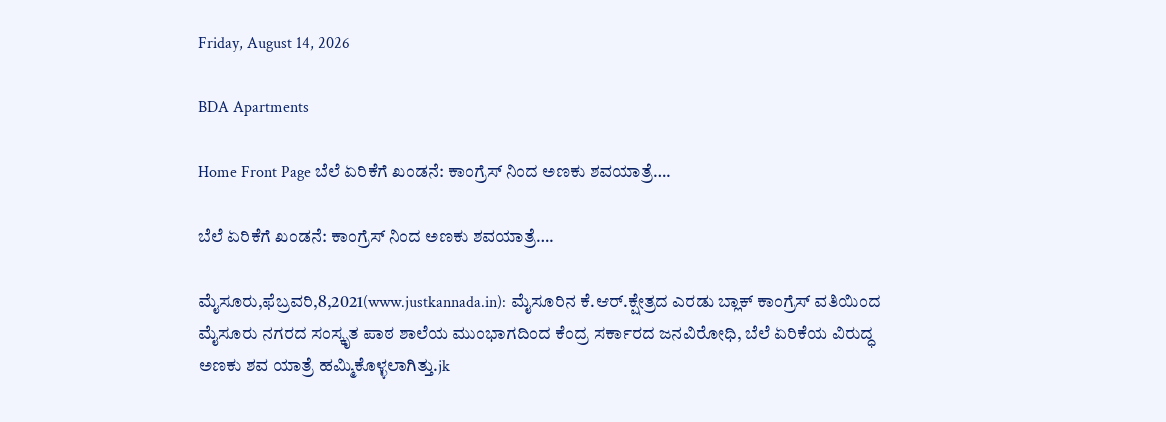Friday, August 14, 2026

BDA Apartments

Home Front Page ಬೆಲೆ ಏರಿಕೆಗೆ ಖಂಡನೆ: ಕಾಂಗ್ರೆಸ್ ನಿಂದ ಅಣಕು ಶವಯಾತ್ರೆ….

ಬೆಲೆ ಏರಿಕೆಗೆ ಖಂಡನೆ: ಕಾಂಗ್ರೆಸ್ ನಿಂದ ಅಣಕು ಶವಯಾತ್ರೆ….

ಮೈಸೂರು,ಫೆಬ್ರವರಿ,8,2021(www.justkannada.in): ಮೈಸೂರಿನ ಕೆ.ಆರ್.ಕ್ಷೇತ್ರದ ಎರಡು ಬ್ಲಾಕ್ ಕಾಂಗ್ರೆಸ್ ವತಿಯಿಂದ ಮೈಸೂರು ನಗರದ ಸಂಸ್ಕೃತ ಪಾಠ ಶಾಲೆಯ ಮುಂಭಾಗದಿಂದ ಕೆಂದ್ರ ಸರ್ಕಾರದ ಜನವಿರೋಧಿ, ಬೆಲೆ ಏರಿಕೆಯ ವಿರುದ್ಧ ಅಣಕು ಶವ ಯಾತ್ರೆ ಹಮ್ಮಿಕೊಳ್ಳಲಾಗಿತ್ತು.jk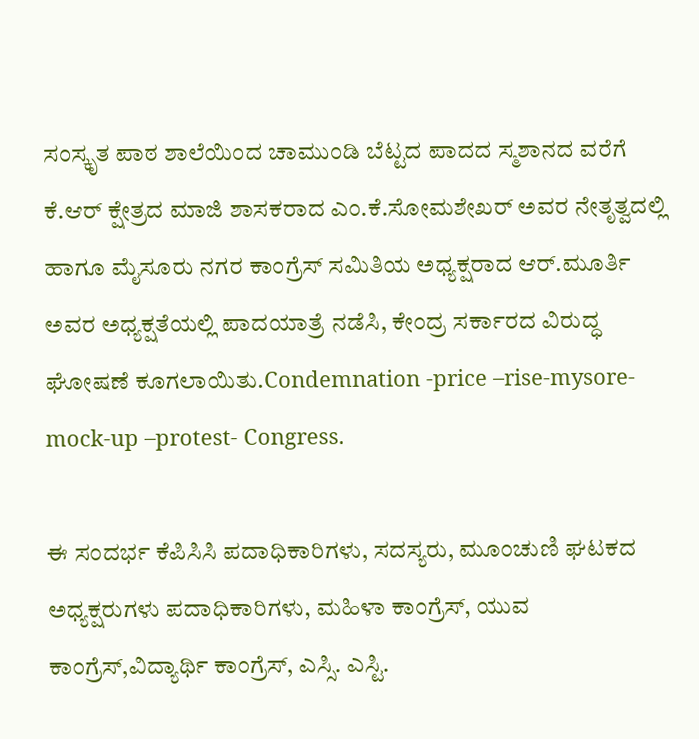ಸಂಸ್ಕೃತ ಪಾಠ ಶಾಲೆಯಿಂದ ಚಾಮುಂಡಿ ಬೆಟ್ಟದ ಪಾದದ ಸ್ಮಶಾನದ ವರೆಗೆ ಕೆ.ಆರ್ ಕ್ಷೇತ್ರದ ಮಾಜಿ ಶಾಸಕರಾದ ಎಂ.ಕೆ.ಸೋಮಶೇಖರ್ ಅವರ ನೇತೃತ್ವದಲ್ಲಿ ಹಾಗೂ ಮೈಸೂರು ನಗರ ಕಾಂಗ್ರೆಸ್ ಸಮಿತಿಯ ಅಧ್ಯಕ್ಷರಾದ ಆರ್.ಮೂರ್ತಿ ಅವರ ಅಧ್ಯಕ್ಷತೆಯಲ್ಲಿ ಪಾದಯಾತ್ರೆ ನಡೆಸಿ, ಕೇಂದ್ರ ಸರ್ಕಾರದ ವಿರುದ್ಧ ಘೋಷಣೆ ಕೂಗಲಾಯಿತು.Condemnation -price –rise-mysore- mock-up –protest- Congress.

ಈ ಸಂದರ್ಭ ಕೆಪಿಸಿಸಿ ಪದಾಧಿಕಾರಿಗಳು, ಸದಸ್ಯರು, ಮೂಂಚುಣಿ ಘಟಕದ ಅಧ್ಯಕ್ಷರುಗಳು ಪದಾಧಿಕಾರಿಗಳು, ಮಹಿಳಾ ಕಾಂಗ್ರೆಸ್, ಯುವ ಕಾಂಗ್ರೆಸ್,ವಿದ್ಯಾರ್ಥಿ ಕಾಂಗ್ರೆಸ್, ಎಸ್ಸಿ. ಎಸ್ಟಿ.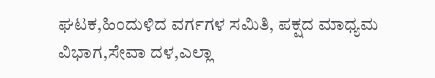ಘಟಕ,ಹಿಂದುಳಿದ ವರ್ಗಗಳ ಸಮಿತಿ, ಪಕ್ಷದ ಮಾಧ್ಯಮ ವಿಭಾಗ,ಸೇವಾ ದಳ,ಎಲ್ಲಾ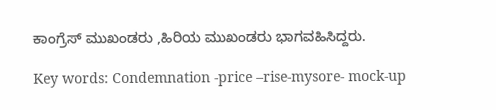ಕಾಂಗ್ರೆಸ್ ಮುಖಂಡರು ,ಹಿರಿಯ ಮುಖಂಡರು ಭಾಗವಹಿಸಿದ್ದರು.

Key words: Condemnation -price –rise-mysore- mock-up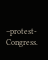–protest- Congress.